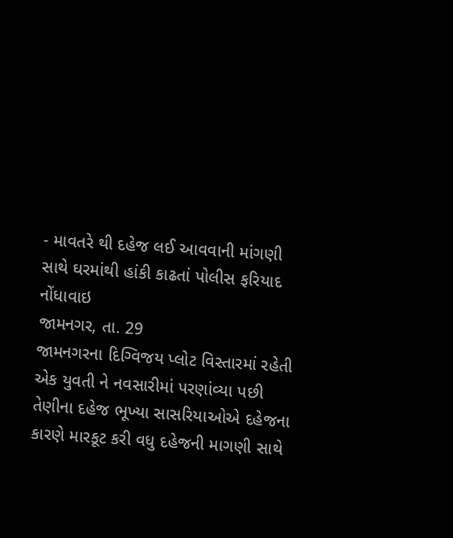- માવતરે થી દહેજ લઈ આવવાની માંગણી સાથે ઘરમાંથી હાંકી કાઢતાં પોલીસ ફરિયાદ નોંધાવાઇ
જામનગર, તા. 29
જામનગરના દિગ્વિજય પ્લોટ વિસ્તારમાં રહેતી એક યુવતી ને નવસારીમાં પરણાંવ્યા પછી તેણીના દહેજ ભૂખ્યા સાસરિયાઓએ દહેજના કારણે મારકૂટ કરી વધુ દહેજની માગણી સાથે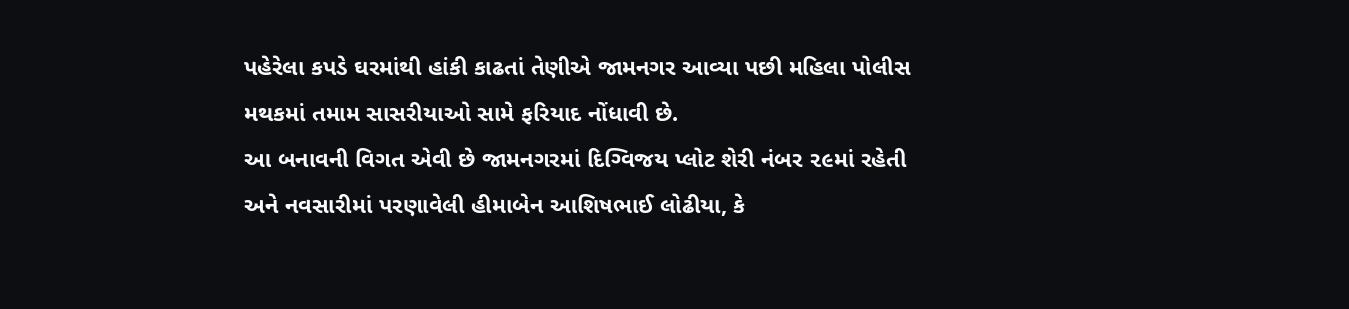પહેરેલા કપડે ઘરમાંથી હાંકી કાઢતાં તેણીએ જામનગર આવ્યા પછી મહિલા પોલીસ મથકમાં તમામ સાસરીયાઓ સામે ફરિયાદ નોંધાવી છે.
આ બનાવની વિગત એવી છે જામનગરમાં દિગ્વિજય પ્લોટ શેરી નંબર ૨૯માં રહેતી અને નવસારીમાં પરણાવેલી હીમાબેન આશિષભાઈ લોઢીયા, કે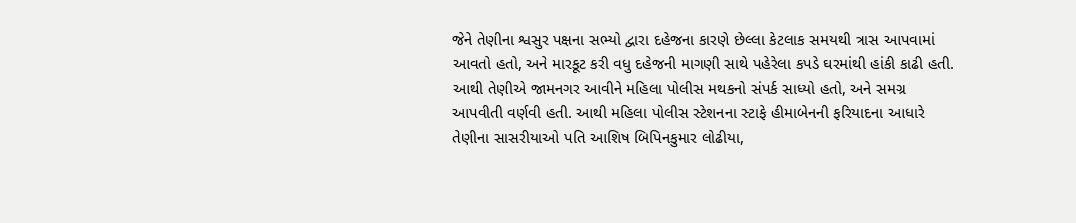જેને તેણીના શ્વસુર પક્ષના સભ્યો દ્વારા દહેજના કારણે છેલ્લા કેટલાક સમયથી ત્રાસ આપવામાં આવતો હતો, અને મારકૂટ કરી વધુ દહેજની માગણી સાથે પહેરેલા કપડે ઘરમાંથી હાંકી કાઢી હતી.
આથી તેણીએ જામનગર આવીને મહિલા પોલીસ મથકનો સંપર્ક સાધ્યો હતો, અને સમગ્ર આપવીતી વર્ણવી હતી. આથી મહિલા પોલીસ સ્ટેશનના સ્ટાફે હીમાબેનની ફરિયાદના આધારે તેણીના સાસરીયાઓ પતિ આશિષ બિપિનકુમાર લોઢીયા,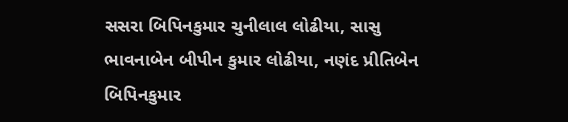સસરા બિપિનકુમાર ચુનીલાલ લોઢીયા, સાસુ ભાવનાબેન બીપીન કુમાર લોઢીયા, નણંદ પ્રીતિબેન બિપિનકુમાર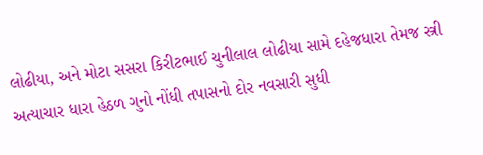લોઢીયા, અને મોટા સસરા કિરીટભાઈ ચુનીલાલ લોઢીયા સામે દહેજધારા તેમજ સ્ત્રી અત્યાચાર ધારા હેઠળ ગુનો નોંધી તપાસનો દોર નવસારી સુધી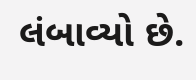લંબાવ્યો છે.